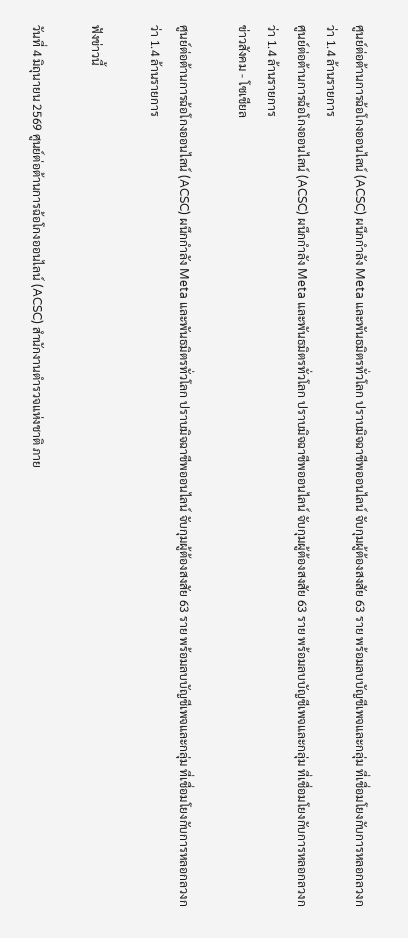ศูนย์ต่อต้านการฉ้อโกงออนไลน์ (ACSC) ผนึกกำลัง Meta และพันธมิตรทั่วโลก ปราบมิจฉาชีพออนไลน์ จับกุมผู้ต้องสงสัย 63 ราย พร้อมลบบัญชีเพจและกลุ่ม ที่เชื่อมโยงกับการหลอกลวงกว่า 1.4 ล้านรายการ
ศูนย์ต่อต้านการฉ้อโกงออนไลน์ (ACSC) ผนึกกำลัง Meta และพันธมิตรทั่วโลก ปราบมิจฉาชีพออนไลน์ จับกุมผู้ต้องสงสัย 63 ราย พร้อมลบบัญชีเพจและกลุ่ม ที่เชื่อมโยงกับการหลอกลวงกว่า 1.4 ล้านรายการ
ข่าวสังคม - โซเชียล

ศูนย์ต่อต้านการฉ้อโกงออนไลน์ (ACSC) ผนึกกำลัง Meta และพันธมิตรทั่วโลก ปราบมิจฉาชีพออนไลน์ จับกุมผู้ต้องสงสัย 63 ราย พร้อมลบบัญชีเพจและกลุ่ม ที่เชื่อมโยงกับการหลอกลวงกว่า 1.4 ล้านรายการ

ฟังข่าวนี้

วันที่ 4 มิถุนายน 2569 ศูนย์ต่อต้านการฉ้อโกงออนไลน์ (ACSC) สำนักงานตำรวจแห่งชาติ ภาย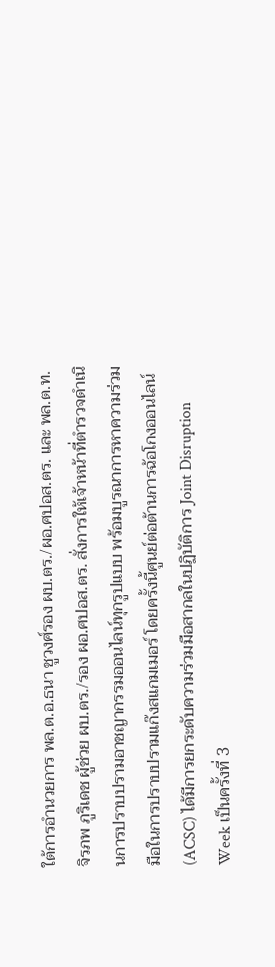ใต้การอำนวยการ พล.ต.อ.ธนา ชูวงศ์รอง ผบ.ตร./ผอ.ศปอส.ตร. และ พล.ต.ท.จิรภพ ภูริเดช ผู้ช่วย ผบ.ตร./รอง ผอ.ศปอส.ตร. สั่งการให้เจ้าหน้าที่ตำรวจดำเนินการปราบปรามอาชญากรรมออนไลน์ทุกรูปแบบ พร้อมบูรณาการหาความร่วมมือในการปราบปรามแก๊งสแกมเมอร์ โดยครั้งนี้ศูนย์ต่อต้านการฉ้อโกงออนไลน์ (ACSC) ได้มีการยกระดับความร่วมมือสากลในปฏิบัติการ Joint Disruption Week เป็นครั้งที่ 3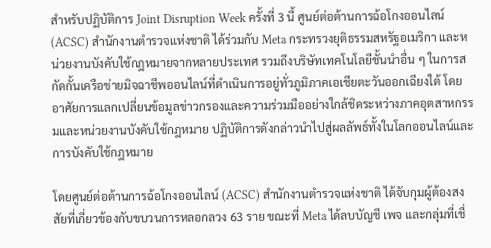สำหรับปฏิบัติการ Joint Disruption Week ครั้งที่ 3 นี้ ศูนย์ต่อต้านการฉ้อโกงออนไลน์ (ACSC) สำนักงานตำรวจแห่งชาติ ได้ร่วมกับ Meta กระทรวงยุติธรรมสหรัฐอเมริกา และหน่วยงานบังคับใช้กฎหมายจากหลายประเทศ รวมถึงบริษัทเทคโนโลยีชั้นนำอื่น ๆ ในการสกัดกั้นเครือข่ายมิจฉาชีพออนไลน์ที่ดำเนินการอยู่ทั่วภูมิภาคเอเชียตะวันออกเฉียงใต้ โดยอาศัยการแลกเปลี่ยนข้อมูลข่าวกรองและความร่วมมืออย่างใกล้ชิดระหว่างภาคอุตสาหกรรมและหน่วยงานบังคับใช้กฎหมาย ปฏิบัติการดังกล่าวนำไปสู่ผลลัพธ์ทั้งในโลกออนไลน์และการบังคับใช้กฎหมาย

โดยศูนย์ต่อต้านการฉ้อโกงออนไลน์ (ACSC) สำนักงานตำรวจแห่งชาติ ได้จับกุมผู้ต้องสงสัยที่เกี่ยวข้องกับขบวนการหลอกลวง 63 ราย ขณะที่ Meta ได้ลบบัญชี เพจ และกลุ่มที่เชื่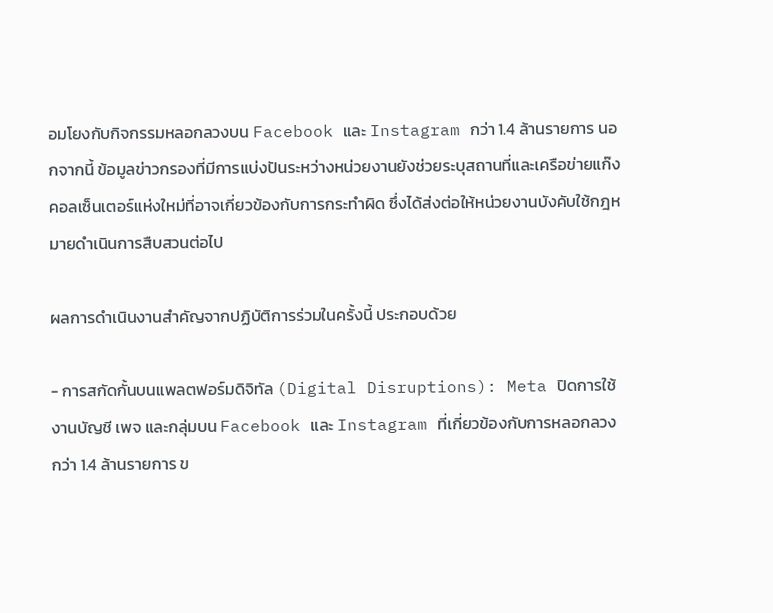อมโยงกับกิจกรรมหลอกลวงบน Facebook และ Instagram กว่า 1.4 ล้านรายการ นอกจากนี้ ข้อมูลข่าวกรองที่มีการแบ่งปันระหว่างหน่วยงานยังช่วยระบุสถานที่และเครือข่ายแก๊งคอลเซ็นเตอร์แห่งใหม่ที่อาจเกี่ยวข้องกับการกระทำผิด ซึ่งได้ส่งต่อให้หน่วยงานบังคับใช้กฎหมายดำเนินการสืบสวนต่อไป

ผลการดำเนินงานสำคัญจากปฏิบัติการร่วมในครั้งนี้ ประกอบด้วย

- การสกัดกั้นบนแพลตฟอร์มดิจิทัล (Digital Disruptions): Meta ปิดการใช้งานบัญชี เพจ และกลุ่มบน Facebook และ Instagram ที่เกี่ยวข้องกับการหลอกลวงกว่า 1.4 ล้านรายการ ข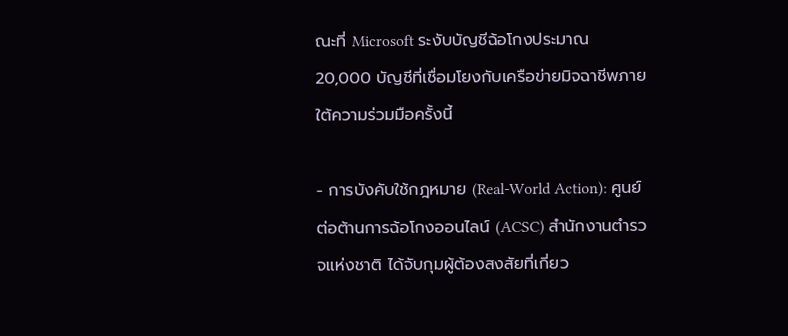ณะที่ Microsoft ระงับบัญชีฉ้อโกงประมาณ 20,000 บัญชีที่เชื่อมโยงกับเครือข่ายมิจฉาชีพภายใต้ความร่วมมือครั้งนี้

- การบังคับใช้กฎหมาย (Real-World Action): ศูนย์ต่อต้านการฉ้อโกงออนไลน์ (ACSC) สำนักงานตำรวจแห่งชาติ ได้จับกุมผู้ต้องสงสัยที่เกี่ยว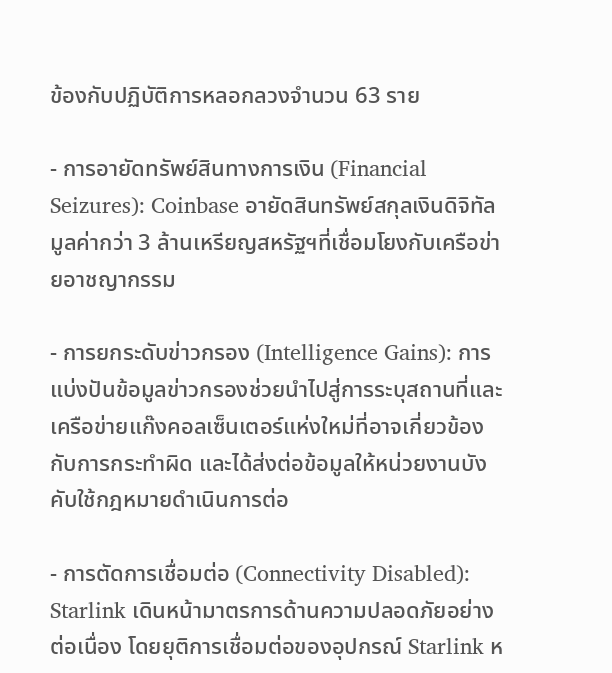ข้องกับปฏิบัติการหลอกลวงจำนวน 63 ราย

- การอายัดทรัพย์สินทางการเงิน (Financial Seizures): Coinbase อายัดสินทรัพย์สกุลเงินดิจิทัลมูลค่ากว่า 3 ล้านเหรียญสหรัฐฯที่เชื่อมโยงกับเครือข่ายอาชญากรรม

- การยกระดับข่าวกรอง (Intelligence Gains): การแบ่งปันข้อมูลข่าวกรองช่วยนำไปสู่การระบุสถานที่และเครือข่ายแก๊งคอลเซ็นเตอร์แห่งใหม่ที่อาจเกี่ยวข้องกับการกระทำผิด และได้ส่งต่อข้อมูลให้หน่วยงานบังคับใช้กฎหมายดำเนินการต่อ

- การตัดการเชื่อมต่อ (Connectivity Disabled): Starlink เดินหน้ามาตรการด้านความปลอดภัยอย่างต่อเนื่อง โดยยุติการเชื่อมต่อของอุปกรณ์ Starlink ห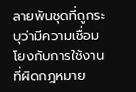ลายพันชุดที่ถูกระบุว่ามีความเชื่อมโยงกับการใช้งานที่ผิดกฎหมาย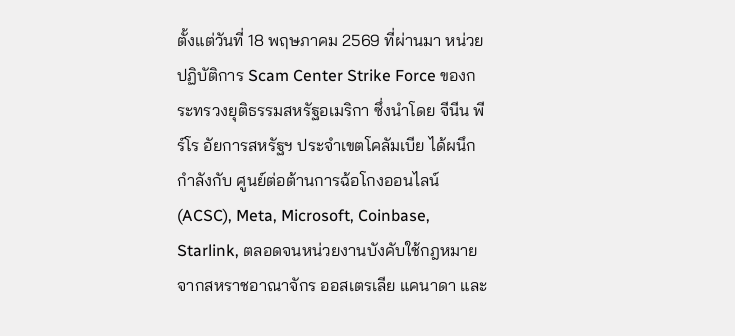ตั้งแต่วันที่ 18 พฤษภาคม 2569 ที่ผ่านมา หน่วยปฏิบัติการ Scam Center Strike Force ของกระทรวงยุติธรรมสหรัฐอเมริกา ซึ่งนำโดย จีนีน พีร์โร อัยการสหรัฐฯ ประจำเขตโคลัมเบีย ได้ผนึกกำลังกับ ศูนย์ต่อต้านการฉ้อโกงออนไลน์ (ACSC), Meta, Microsoft, Coinbase, Starlink, ตลอดจนหน่วยงานบังคับใช้กฎหมายจากสหราชอาณาจักร ออสเตรเลีย แคนาดา และ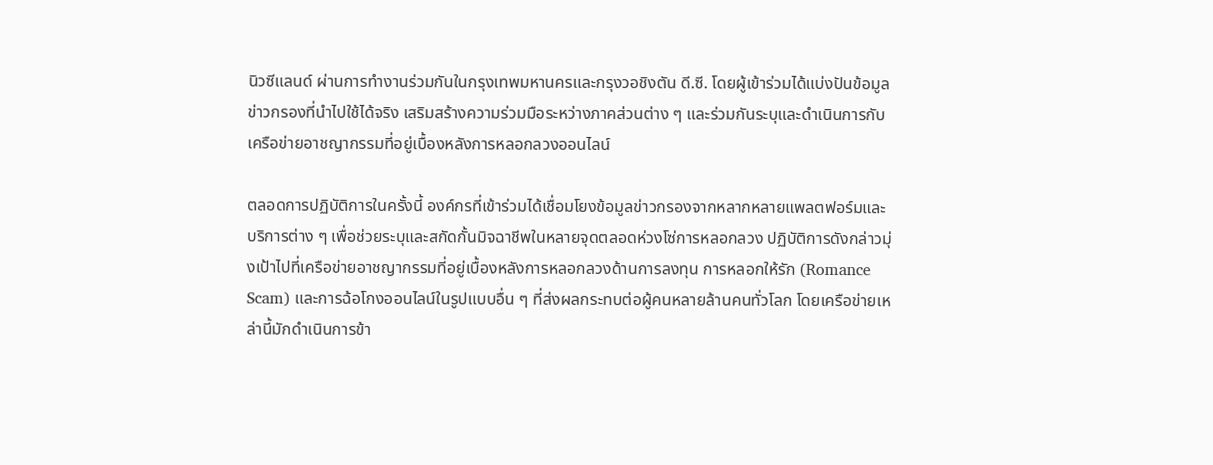นิวซีแลนด์ ผ่านการทำงานร่วมกันในกรุงเทพมหานครและกรุงวอชิงตัน ดี.ซี. โดยผู้เข้าร่วมได้แบ่งปันข้อมูลข่าวกรองที่นำไปใช้ได้จริง เสริมสร้างความร่วมมือระหว่างภาคส่วนต่าง ๆ และร่วมกันระบุและดำเนินการกับเครือข่ายอาชญากรรมที่อยู่เบื้องหลังการหลอกลวงออนไลน์

ตลอดการปฏิบัติการในครั้งนี้ องค์กรที่เข้าร่วมได้เชื่อมโยงข้อมูลข่าวกรองจากหลากหลายแพลตฟอร์มและบริการต่าง ๆ เพื่อช่วยระบุและสกัดกั้นมิจฉาชีพในหลายจุดตลอดห่วงโซ่การหลอกลวง ปฏิบัติการดังกล่าวมุ่งเป้าไปที่เครือข่ายอาชญากรรมที่อยู่เบื้องหลังการหลอกลวงด้านการลงทุน การหลอกให้รัก (Romance Scam) และการฉ้อโกงออนไลน์ในรูปแบบอื่น ๆ ที่ส่งผลกระทบต่อผู้คนหลายล้านคนทั่วโลก โดยเครือข่ายเหล่านี้มักดำเนินการข้า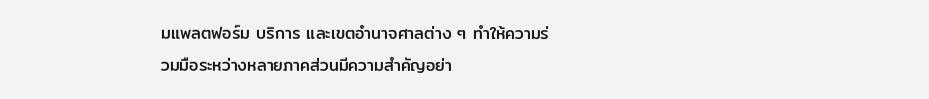มแพลตฟอร์ม บริการ และเขตอำนาจศาลต่าง ๆ ทำให้ความร่วมมือระหว่างหลายภาคส่วนมีความสำคัญอย่า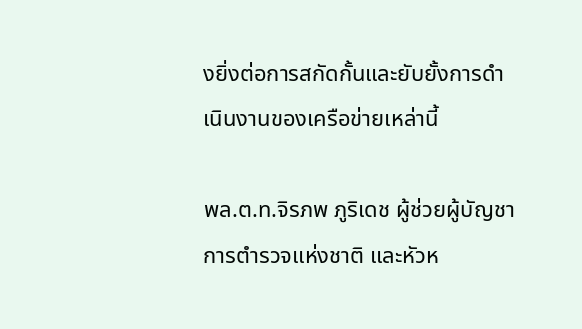งยิ่งต่อการสกัดกั้นและยับยั้งการดำเนินงานของเครือข่ายเหล่านี้

พล.ต.ท.จิรภพ ภูริเดช ผู้ช่วยผู้บัญชาการตำรวจแห่งชาติ และหัวห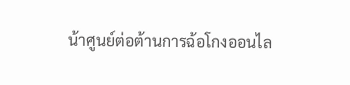น้าศูนย์ต่อต้านการฉ้อโกงออนไล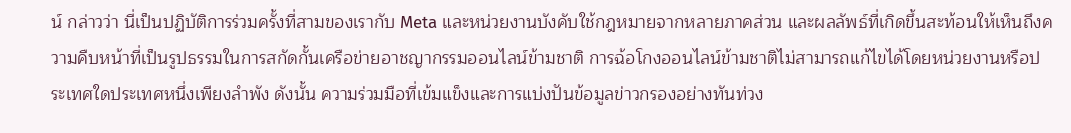น์ กล่าวว่า นี่เป็นปฏิบัติการร่วมครั้งที่สามของเรากับ Meta และหน่วยงานบังคับใช้กฎหมายจากหลายภาคส่วน และผลลัพธ์ที่เกิดขึ้นสะท้อนให้เห็นถึงความคืบหน้าที่เป็นรูปธรรมในการสกัดกั้นเครือข่ายอาชญากรรมออนไลน์ข้ามชาติ การฉ้อโกงออนไลน์ข้ามชาติไม่สามารถแก้ไขได้โดยหน่วยงานหรือประเทศใดประเทศหนึ่งเพียงลำพัง ดังนั้น ความร่วมมือที่เข้มแข็งและการแบ่งปันข้อมูลข่าวกรองอย่างทันท่วง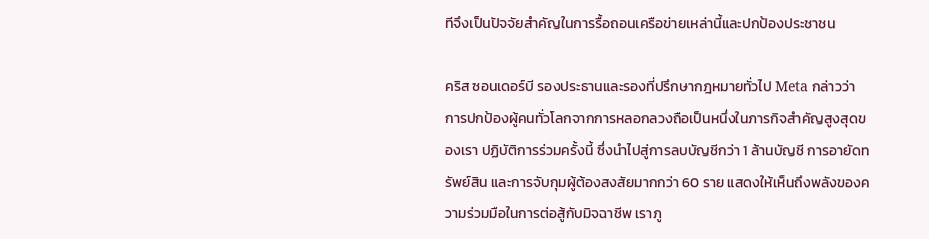ทีจึงเป็นปัจจัยสำคัญในการรื้อถอนเครือข่ายเหล่านี้และปกป้องประชาชน

คริส ซอนเดอร์บี รองประธานและรองที่ปรึกษากฎหมายทั่วไป Meta กล่าวว่า การปกป้องผู้คนทั่วโลกจากการหลอกลวงถือเป็นหนึ่งในภารกิจสำคัญสูงสุดของเรา ปฏิบัติการร่วมครั้งนี้ ซึ่งนำไปสู่การลบบัญชีกว่า 1 ล้านบัญชี การอายัดทรัพย์สิน และการจับกุมผู้ต้องสงสัยมากกว่า 60 ราย แสดงให้เห็นถึงพลังของความร่วมมือในการต่อสู้กับมิจฉาชีพ เราภู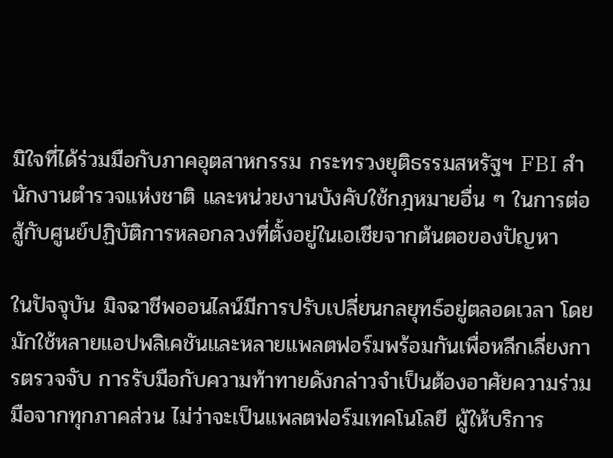มิใจที่ได้ร่วมมือกับภาคอุตสาหกรรม กระทรวงยุติธรรมสหรัฐฯ FBI สำนักงานตำรวจแห่งชาติ และหน่วยงานบังคับใช้กฎหมายอื่น ๆ ในการต่อสู้กับศูนย์ปฏิบัติการหลอกลวงที่ตั้งอยู่ในเอเชียจากต้นตอของปัญหา

ในปัจจุบัน มิจฉาชีพออนไลน์มีการปรับเปลี่ยนกลยุทธ์อยู่ตลอดเวลา โดยมักใช้หลายแอปพลิเคชันและหลายแพลตฟอร์มพร้อมกันเพื่อหลีกเลี่ยงการตรวจจับ การรับมือกับความท้าทายดังกล่าวจำเป็นต้องอาศัยความร่วมมือจากทุกภาคส่วน ไม่ว่าจะเป็นแพลตฟอร์มเทคโนโลยี ผู้ให้บริการ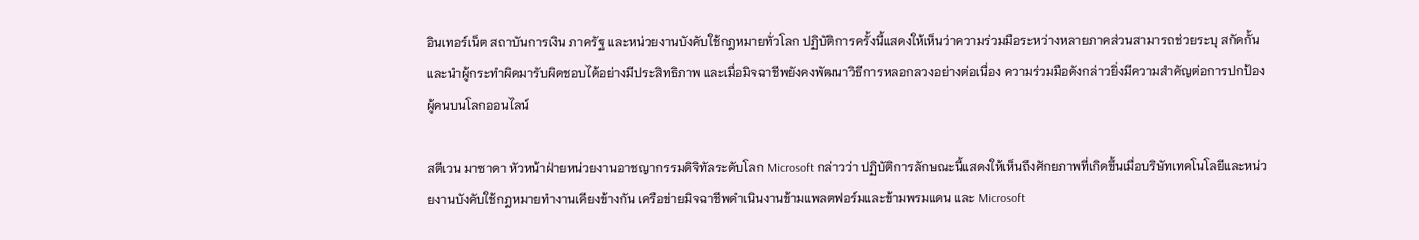อินเทอร์เน็ต สถาบันการเงิน ภาครัฐ และหน่วยงานบังคับใช้กฎหมายทั่วโลก ปฏิบัติการครั้งนี้แสดงให้เห็นว่าความร่วมมือระหว่างหลายภาคส่วนสามารถช่วยระบุ สกัดกั้น และนำผู้กระทำผิดมารับผิดชอบได้อย่างมีประสิทธิภาพ และเมื่อมิจฉาชีพยังคงพัฒนาวิธีการหลอกลวงอย่างต่อเนื่อง ความร่วมมือดังกล่าวยิ่งมีความสำคัญต่อการปกป้องผู้คนบนโลกออนไลน์

สตีเวน มาซาดา หัวหน้าฝ่ายหน่วยงานอาชญากรรมดิจิทัลระดับโลก Microsoft กล่าวว่า ปฏิบัติการลักษณะนี้แสดงให้เห็นถึงศักยภาพที่เกิดขึ้นเมื่อบริษัทเทคโนโลยีและหน่วยงานบังคับใช้กฎหมายทำงานเคียงข้างกัน เครือข่ายมิจฉาชีพดำเนินงานข้ามแพลตฟอร์มและข้ามพรมแดน และ Microsoft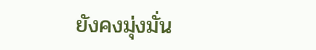ยังคงมุ่งมั่น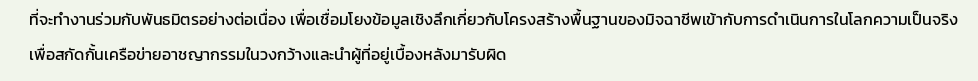ที่จะทำงานร่วมกับพันธมิตรอย่างต่อเนื่อง เพื่อเชื่อมโยงข้อมูลเชิงลึกเกี่ยวกับโครงสร้างพื้นฐานของมิจฉาชีพเข้ากับการดำเนินการในโลกความเป็นจริง เพื่อสกัดกั้นเครือข่ายอาชญากรรมในวงกว้างและนำผู้ที่อยู่เบื้องหลังมารับผิด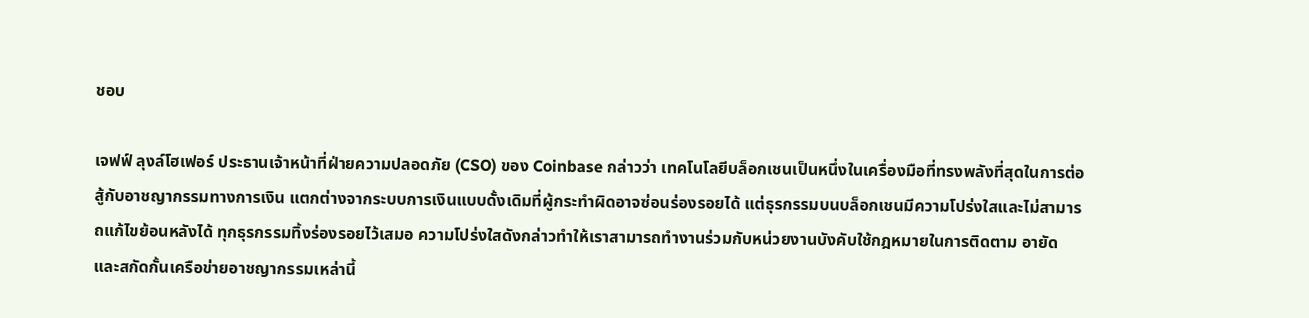ชอบ

เจฟฟ์ ลุงล์โฮเฟอร์ ประธานเจ้าหน้าที่ฝ่ายความปลอดภัย (CSO) ของ Coinbase กล่าวว่า เทคโนโลยีบล็อกเชนเป็นหนึ่งในเครื่องมือที่ทรงพลังที่สุดในการต่อสู้กับอาชญากรรมทางการเงิน แตกต่างจากระบบการเงินแบบดั้งเดิมที่ผู้กระทำผิดอาจซ่อนร่องรอยได้ แต่ธุรกรรมบนบล็อกเชนมีความโปร่งใสและไม่สามารถแก้ไขย้อนหลังได้ ทุกธุรกรรมทิ้งร่องรอยไว้เสมอ ความโปร่งใสดังกล่าวทำให้เราสามารถทำงานร่วมกับหน่วยงานบังคับใช้กฎหมายในการติดตาม อายัด และสกัดกั้นเครือข่ายอาชญากรรมเหล่านี้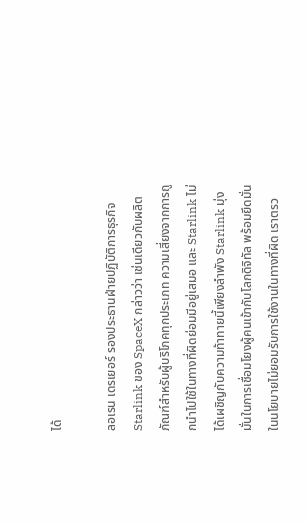ได้

ลอเรน เดรเยอร์ รองประธานฝ่ายปฏิบัติการธุรกิจ Starlink ของ SpaceX กล่าวว่า เช่นเดียวกับผลิตภัณฑ์สำหรับผู้บริโภคทุกประเภท ความเสี่ยงจากการถูกนำไปใช้ในทางที่ผิดย่อมมีอยู่เสมอ และ Starlink ไม่ได้เผชิญกับความท้าทายนี้เพียงลำพัง Starlink มุ่งมั่นในการเชื่อมโยงผู้คนเข้ากับโลกดิจิทัล พร้อมยึดมั่นในนโยบายไม่ยอมรับการใช้งานในทางที่ผิด เราตรว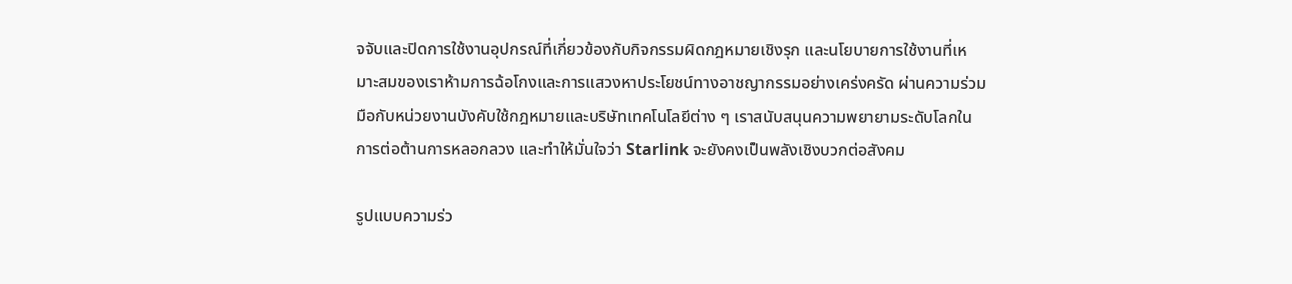จจับและปิดการใช้งานอุปกรณ์ที่เกี่ยวข้องกับกิจกรรมผิดกฎหมายเชิงรุก และนโยบายการใช้งานที่เหมาะสมของเราห้ามการฉ้อโกงและการแสวงหาประโยชน์ทางอาชญากรรมอย่างเคร่งครัด ผ่านความร่วมมือกับหน่วยงานบังคับใช้กฎหมายและบริษัทเทคโนโลยีต่าง ๆ เราสนับสนุนความพยายามระดับโลกในการต่อต้านการหลอกลวง และทำให้มั่นใจว่า Starlink จะยังคงเป็นพลังเชิงบวกต่อสังคม

รูปแบบความร่ว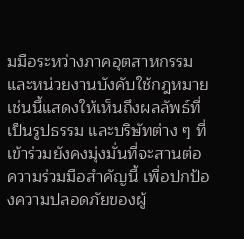มมือระหว่างภาคอุตสาหกรรมและหน่วยงานบังคับใช้กฎหมายเช่นนี้แสดงให้เห็นถึงผลลัพธ์ที่เป็นรูปธรรม และบริษัทต่าง ๆ ที่เข้าร่วมยังคงมุ่งมั่นที่จะสานต่อความร่วมมือสำคัญนี้ เพื่อปกป้องความปลอดภัยของผู้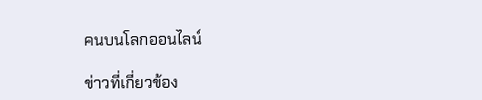คนบนโลกออนไลน์

ข่าวที่เกี่ยวข้อง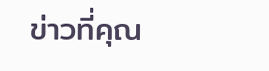ข่าวที่คุณ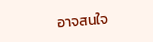อาจสนใจ